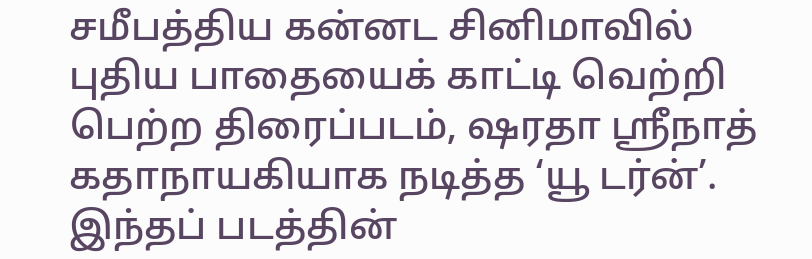சமீபத்திய கன்னட சினிமாவில் புதிய பாதையைக் காட்டி வெற்றி பெற்ற திரைப்படம், ஷரதா ஸ்ரீநாத் கதாநாயகியாக நடித்த ‘யூ டர்ன்’.
இந்தப் படத்தின்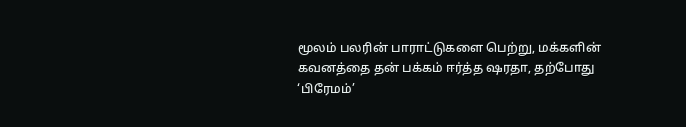மூலம் பலரின் பாராட்டுகளை பெற்று, மக்களின் கவனத்தை தன் பக்கம் ஈர்த்த ஷரதா, தற்போது ‘பிரேமம்’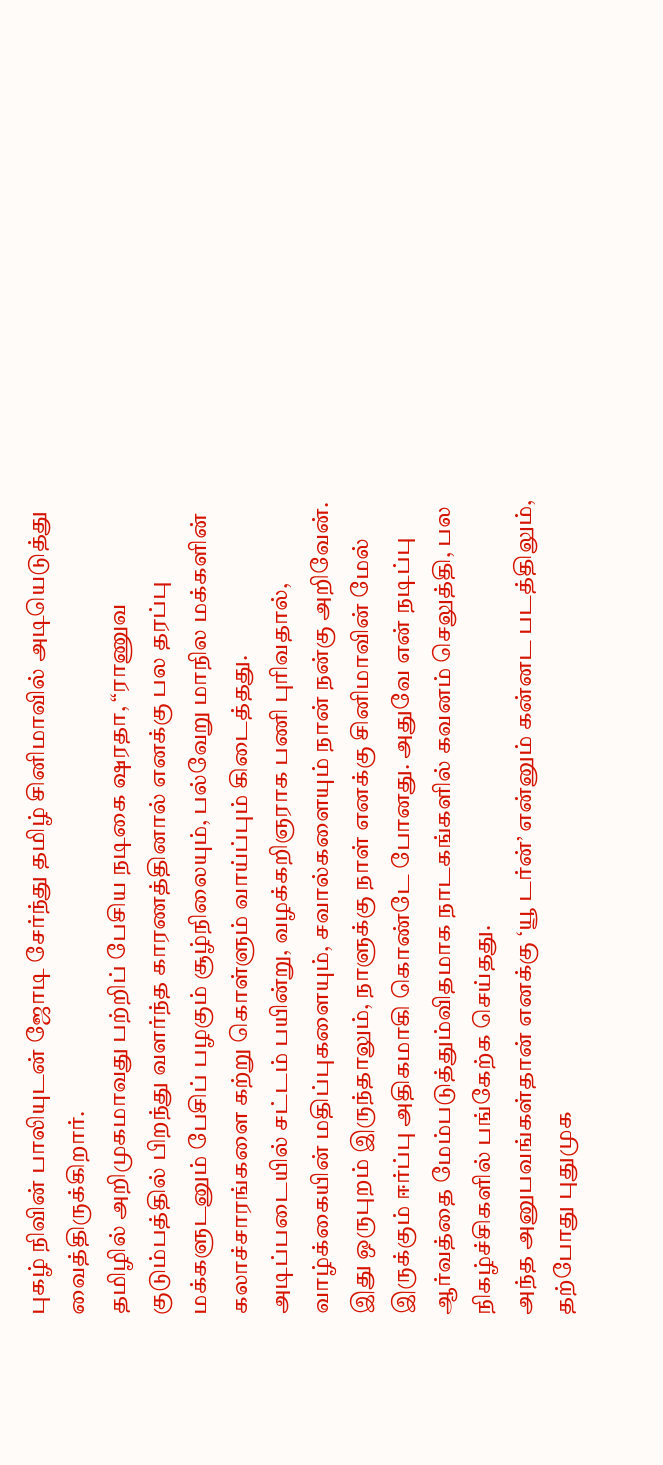புகழ் நிவின் பாலியுடன் ஜோடி சேர்ந்து தமிழ் சினிமாவில் அடியெடுத்து வைத்திருக்கிறார்.
தமிழில் அறிமுகமாவது பற்றிப் பேசிய நடிகை ஷரதா, “ராணுவ குடும்பத்தில் பிறந்து வளர்ந்த காரணத்தினால் எனக்கு பல தரப்பு மக்களுடனும் பேசிப் பழகும் சூழ்நிலையும், பல்வேறு மாநில மக்களின் கலாச்சாரங்களை கற்று கொள்ளும் வாய்ப்பும் கிடைத்தது.
அடிப்படையில் சட்டம் பயின்று, வழக்கறிஞராக பணி புரிவதால், வாழ்க்கையின் மதிப்புகளையும், சவால்களையும் நான் நன்கு அறிவேன். இது ஒருபுறம் இருந்தாலும், நாளுக்கு நாள் எனக்கு சினிமாவின் மேல் இருக்கும் ஈர்ப்பு அதிகமாகி கொண்டே போனது. அதுவே என் நடிப்பு ஆர்வத்தை மேம்படுத்தும்விதமாக நாடகங்களில் கவனம் செலுத்தி, பல நிகழ்ச்சிகளில் பங்கேற்க செய்தது.
அந்த அனுபவங்கள்தான் எனக்கு ‘யூ டர்ன்’ என்னும் கன்னட படத்திலும், தற்போது புதுமுக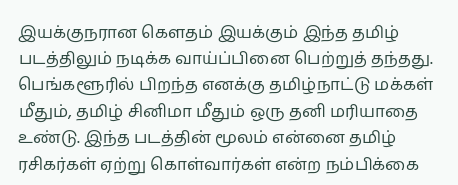இயக்குநரான கௌதம் இயக்கும் இந்த தமிழ் படத்திலும் நடிக்க வாய்ப்பினை பெற்றுத் தந்தது.
பெங்களூரில் பிறந்த எனக்கு தமிழ்நாட்டு மக்கள் மீதும், தமிழ் சினிமா மீதும் ஒரு தனி மரியாதை உண்டு. இந்த படத்தின் மூலம் என்னை தமிழ் ரசிகர்கள் ஏற்று கொள்வார்கள் என்ற நம்பிக்கை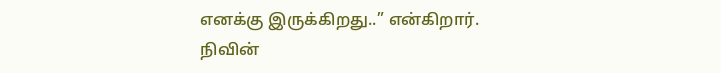எனக்கு இருக்கிறது..” என்கிறார்.
நிவின்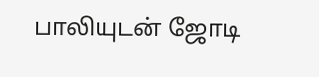பாலியுடன் ஜோடி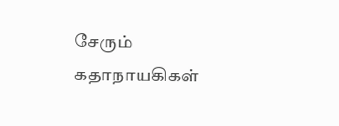சேரும் கதாநாயகிகள்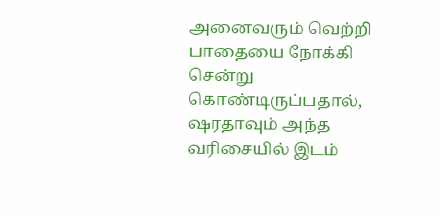அனைவரும் வெற்றி பாதையை நோக்கி சென்று கொண்டிருப்பதால், ஷரதாவும் அந்த வரிசையில் இடம்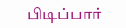பிடிப்பார்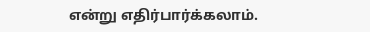என்று எதிர்பார்க்கலாம்.